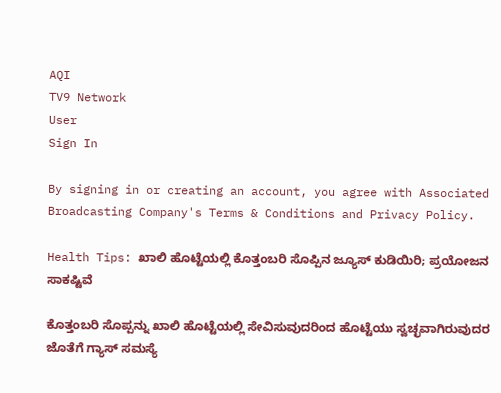AQI
TV9 Network
User
Sign In

By signing in or creating an account, you agree with Associated Broadcasting Company's Terms & Conditions and Privacy Policy.

Health Tips: ಖಾಲಿ ಹೊಟ್ಟೆಯಲ್ಲಿ ಕೊತ್ತಂಬರಿ ಸೊಪ್ಪಿನ ಜ್ಯೂಸ್ ಕುಡಿಯಿರಿ; ಪ್ರಯೋಜನ ಸಾಕಷ್ಟಿವೆ

ಕೊತ್ತಂಬರಿ ಸೊಪ್ಪನ್ನು ಖಾಲಿ ಹೊಟ್ಟೆಯಲ್ಲಿ ಸೇವಿಸುವುದರಿಂದ ಹೊಟ್ಟೆಯು ಸ್ವಚ್ಛವಾಗಿರುವುದರ ಜೊತೆಗೆ ಗ್ಯಾಸ್ ಸಮಸ್ಯೆ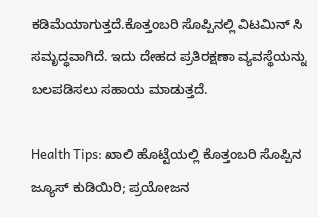ಕಡಿಮೆಯಾಗುತ್ತದೆ.ಕೊತ್ತಂಬರಿ ಸೊಪ್ಪಿನಲ್ಲಿ ವಿಟಮಿನ್ ಸಿ ಸಮೃದ್ಧವಾಗಿದೆ. ಇದು ದೇಹದ ಪ್ರತಿರಕ್ಷಣಾ ವ್ಯವಸ್ಥೆಯನ್ನು ಬಲಪಡಿಸಲು ಸಹಾಯ ಮಾಡುತ್ತದೆ.

Health Tips: ಖಾಲಿ ಹೊಟ್ಟೆಯಲ್ಲಿ ಕೊತ್ತಂಬರಿ ಸೊಪ್ಪಿನ ಜ್ಯೂಸ್ ಕುಡಿಯಿರಿ; ಪ್ರಯೋಜನ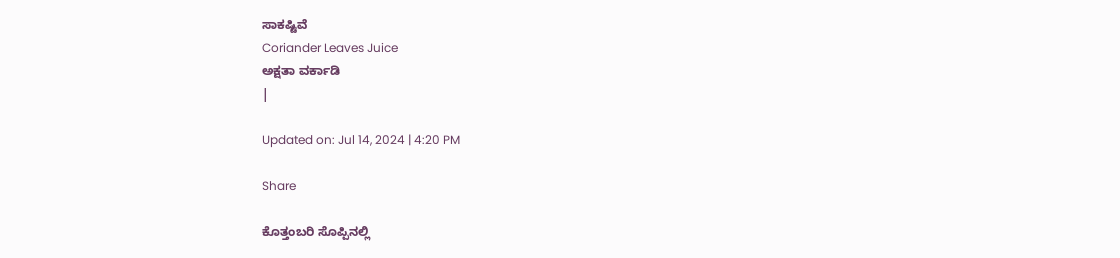ಸಾಕಷ್ಟಿವೆ
Coriander Leaves Juice
ಅಕ್ಷತಾ ವರ್ಕಾಡಿ
|

Updated on: Jul 14, 2024 | 4:20 PM

Share

ಕೊತ್ತಂಬರಿ ಸೊಪ್ಪಿನಲ್ಲಿ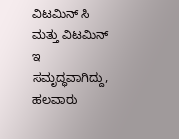ವಿಟಮಿನ್ ಸಿ ಮತ್ತು ವಿಟಮಿನ್ ಇ ಸಮೃದ್ಧವಾಗಿದ್ದು, ಹಲವಾರು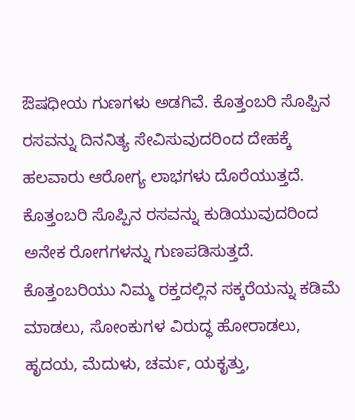ಔಷಧೀಯ ಗುಣಗಳು ಅಡಗಿವೆ. ಕೊತ್ತಂಬರಿ ಸೊಪ್ಪಿನ ರಸವನ್ನು ದಿನನಿತ್ಯ ಸೇವಿಸುವುದರಿಂದ ದೇಹಕ್ಕೆ ಹಲವಾರು ಆರೋಗ್ಯ ಲಾಭಗಳು ದೊರೆಯುತ್ತದೆ. ಕೊತ್ತಂಬರಿ ಸೊಪ್ಪಿನ ರಸವನ್ನು ಕುಡಿಯುವುದರಿಂದ ಅನೇಕ ರೋಗಗಳನ್ನು ಗುಣಪಡಿಸುತ್ತದೆ. ಕೊತ್ತಂಬರಿಯು ನಿಮ್ಮ ರಕ್ತದಲ್ಲಿನ ಸಕ್ಕರೆಯನ್ನು ಕಡಿಮೆ ಮಾಡಲು, ಸೋಂಕುಗಳ ವಿರುದ್ಧ ಹೋರಾಡಲು, ಹೃದಯ, ಮೆದುಳು, ಚರ್ಮ, ಯಕೃತ್ತು,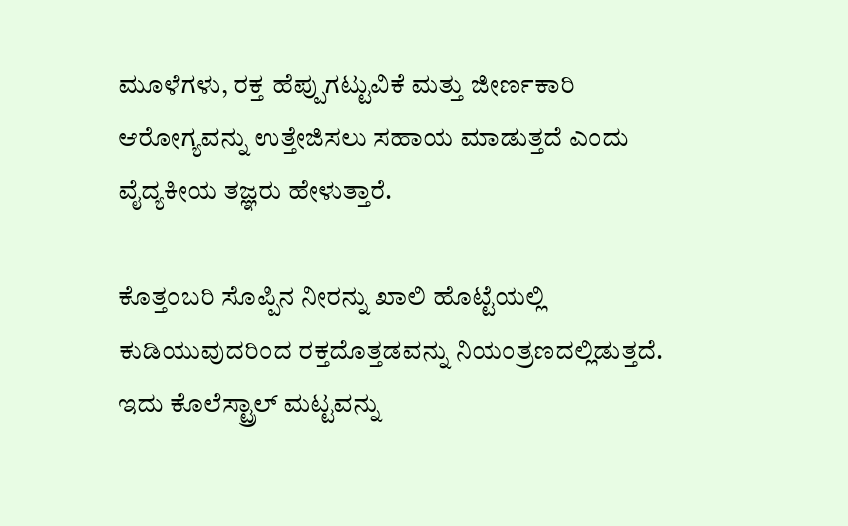ಮೂಳೆಗಳು, ರಕ್ತ ಹೆಪ್ಪುಗಟ್ಟುವಿಕೆ ಮತ್ತು ಜೀರ್ಣಕಾರಿ ಆರೋಗ್ಯವನ್ನು ಉತ್ತೇಜಿಸಲು ಸಹಾಯ ಮಾಡುತ್ತದೆ ಎಂದು ವೈದ್ಯಕೀಯ ತಜ್ಞರು ಹೇಳುತ್ತಾರೆ.

ಕೊತ್ತಂಬರಿ ಸೊಪ್ಪಿನ ನೀರನ್ನು ಖಾಲಿ ಹೊಟ್ಟೆಯಲ್ಲಿ ಕುಡಿಯುವುದರಿಂದ ರಕ್ತದೊತ್ತಡವನ್ನು ನಿಯಂತ್ರಣದಲ್ಲಿಡುತ್ತದೆ. ಇದು ಕೊಲೆಸ್ಟ್ರಾಲ್ ಮಟ್ಟವನ್ನು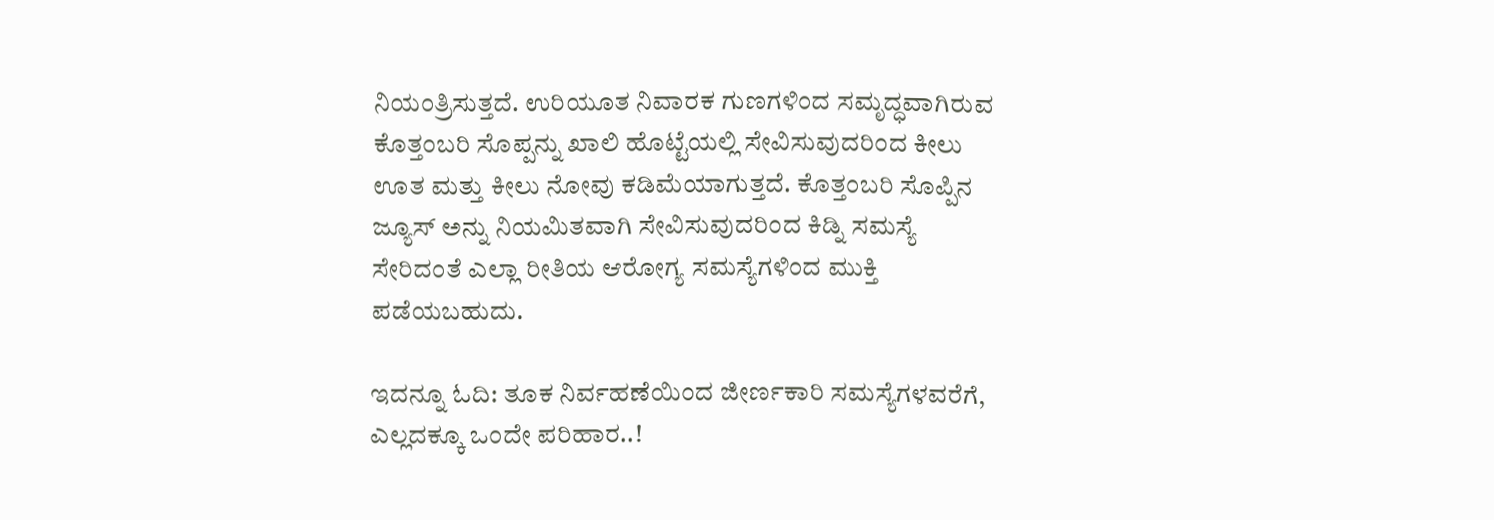ನಿಯಂತ್ರಿಸುತ್ತದೆ. ಉರಿಯೂತ ನಿವಾರಕ ಗುಣಗಳಿಂದ ಸಮೃದ್ಧವಾಗಿರುವ ಕೊತ್ತಂಬರಿ ಸೊಪ್ಪನ್ನು ಖಾಲಿ ಹೊಟ್ಟೆಯಲ್ಲಿ ಸೇವಿಸುವುದರಿಂದ ಕೀಲು ಊತ ಮತ್ತು ಕೀಲು ನೋವು ಕಡಿಮೆಯಾಗುತ್ತದೆ. ಕೊತ್ತಂಬರಿ ಸೊಪ್ಪಿನ ಜ್ಯೂಸ್ ಅನ್ನು ನಿಯಮಿತವಾಗಿ ಸೇವಿಸುವುದರಿಂದ ಕಿಡ್ನಿ ಸಮಸ್ಯೆ ಸೇರಿದಂತೆ ಎಲ್ಲಾ ರೀತಿಯ ಆರೋಗ್ಯ ಸಮಸ್ಯೆಗಳಿಂದ ಮುಕ್ತಿ ಪಡೆಯಬಹುದು.

ಇದನ್ನೂ ಓದಿ: ತೂಕ ನಿರ್ವಹಣೆಯಿಂದ ಜೀರ್ಣಕಾರಿ ಸಮಸ್ಯೆಗಳವರೆಗೆ, ಎಲ್ಲದಕ್ಕೂ ಒಂದೇ ಪರಿಹಾರ..!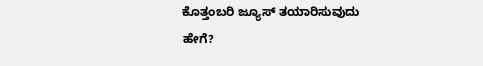ಕೊತ್ತಂಬರಿ ಜ್ಯೂಸ್ ತಯಾರಿಸುವುದು ಹೇಗೆ?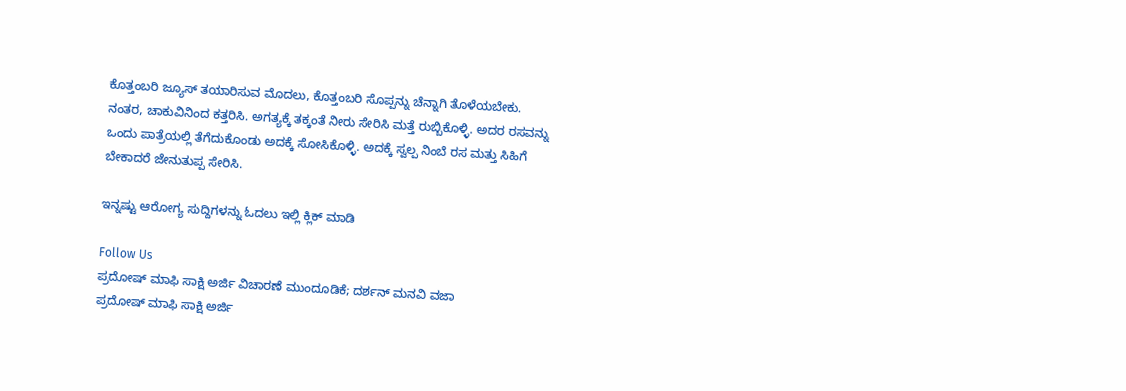ಕೊತ್ತಂಬರಿ ಜ್ಯೂಸ್ ತಯಾರಿಸುವ ಮೊದಲು, ಕೊತ್ತಂಬರಿ ಸೊಪ್ಪನ್ನು ಚೆನ್ನಾಗಿ ತೊಳೆಯಬೇಕು. ನಂತರ, ಚಾಕುವಿನಿಂದ ಕತ್ತರಿಸಿ. ಅಗತ್ಯಕ್ಕೆ ತಕ್ಕಂತೆ ನೀರು ಸೇರಿಸಿ ಮತ್ತೆ ರುಬ್ಬಿಕೊಳ್ಳಿ. ಅದರ ರಸವನ್ನು ಒಂದು ಪಾತ್ರೆಯಲ್ಲಿ ತೆಗೆದುಕೊಂಡು ಅದಕ್ಕೆ ಸೋಸಿಕೊಳ್ಳಿ. ಅದಕ್ಕೆ ಸ್ವಲ್ಪ ನಿಂಬೆ ರಸ ಮತ್ತು ಸಿಹಿಗೆ ಬೇಕಾದರೆ ಜೇನುತುಪ್ಪ ಸೇರಿಸಿ.

ಇನ್ನಷ್ಟು ಆರೋಗ್ಯ ಸುದ್ದಿಗಳನ್ನು ಓದಲು ಇಲ್ಲಿ ಕ್ಲಿಕ್ ಮಾಡಿ

Follow Us
ಪ್ರದೋಷ್ ಮಾಫಿ ಸಾಕ್ಷಿ ಅರ್ಜಿ ವಿಚಾರಣೆ ಮುಂದೂಡಿಕೆ; ದರ್ಶನ್ ಮನವಿ ವಜಾ
ಪ್ರದೋಷ್ ಮಾಫಿ ಸಾಕ್ಷಿ ಅರ್ಜಿ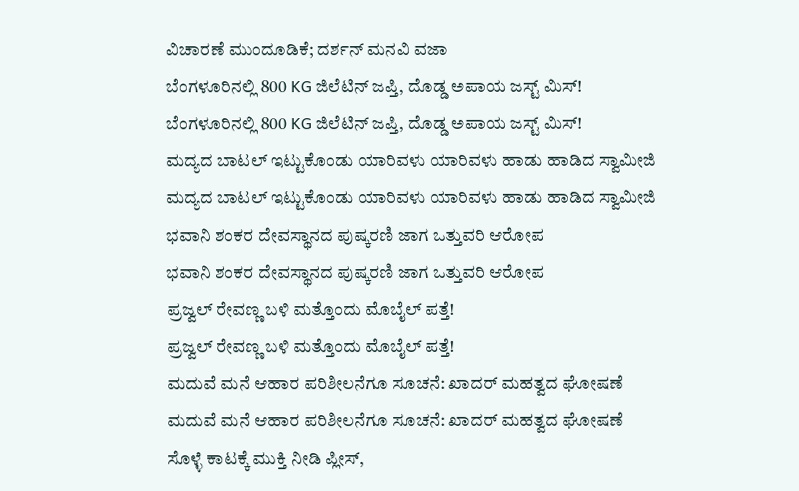ವಿಚಾರಣೆ ಮುಂದೂಡಿಕೆ; ದರ್ಶನ್ ಮನವಿ ವಜಾ
ಬೆಂಗಳೂರಿನಲ್ಲಿ 800 KG ಜಿಲೆಟಿನ್‌ ಜಪ್ತಿ, ದೊಡ್ಡ ಅಪಾಯ ಜಸ್ಟ್ ಮಿಸ್!
ಬೆಂಗಳೂರಿನಲ್ಲಿ 800 KG ಜಿಲೆಟಿನ್‌ ಜಪ್ತಿ, ದೊಡ್ಡ ಅಪಾಯ ಜಸ್ಟ್ ಮಿಸ್!
ಮದ್ಯದ ಬಾಟಲ್ ಇಟ್ಟುಕೊಂಡು ಯಾರಿವಳು ಯಾರಿವಳು ಹಾಡು ಹಾಡಿದ ಸ್ವಾಮೀಜಿ
ಮದ್ಯದ ಬಾಟಲ್ ಇಟ್ಟುಕೊಂಡು ಯಾರಿವಳು ಯಾರಿವಳು ಹಾಡು ಹಾಡಿದ ಸ್ವಾಮೀಜಿ
ಭವಾನಿ ಶಂಕರ ದೇವಸ್ಥಾನದ ಪುಷ್ಕರಣಿ ಜಾಗ ಒತ್ತುವರಿ ಆರೋಪ
ಭವಾನಿ ಶಂಕರ ದೇವಸ್ಥಾನದ ಪುಷ್ಕರಣಿ ಜಾಗ ಒತ್ತುವರಿ ಆರೋಪ
ಪ್ರಜ್ವಲ್ ರೇವಣ್ಣ ಬಳಿ ಮತ್ತೊಂದು ಮೊಬೈಲ್ ಪತ್ತೆ!
ಪ್ರಜ್ವಲ್ ರೇವಣ್ಣ ಬಳಿ ಮತ್ತೊಂದು ಮೊಬೈಲ್ ಪತ್ತೆ!
ಮದುವೆ ಮನೆ ಆಹಾರ ಪರಿಶೀಲನೆಗೂ ಸೂಚನೆ: ಖಾದರ್ ಮಹತ್ವದ ಘೋಷಣೆ
ಮದುವೆ ಮನೆ ಆಹಾರ ಪರಿಶೀಲನೆಗೂ ಸೂಚನೆ: ಖಾದರ್ ಮಹತ್ವದ ಘೋಷಣೆ
ಸೊಳ್ಳೆ ಕಾಟಕ್ಕೆ ಮುಕ್ತಿ ನೀಡಿ ಪ್ಲೀಸ್,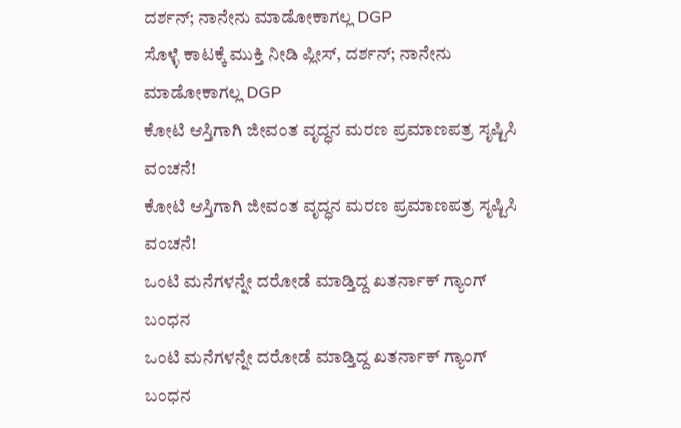ದರ್ಶನ್; ನಾನೇನು ಮಾಡೋಕಾಗಲ್ಲ DGP
ಸೊಳ್ಳೆ ಕಾಟಕ್ಕೆ ಮುಕ್ತಿ ನೀಡಿ ಪ್ಲೀಸ್, ದರ್ಶನ್; ನಾನೇನು ಮಾಡೋಕಾಗಲ್ಲ DGP
ಕೋಟಿ ಆಸ್ತಿಗಾಗಿ ಜೀವಂತ ವೃದ್ಧನ ಮರಣ ಪ್ರಮಾಣಪತ್ರ ಸೃಷ್ಟಿಸಿ ವಂಚನೆ!
ಕೋಟಿ ಆಸ್ತಿಗಾಗಿ ಜೀವಂತ ವೃದ್ಧನ ಮರಣ ಪ್ರಮಾಣಪತ್ರ ಸೃಷ್ಟಿಸಿ ವಂಚನೆ!
ಒಂಟಿ ಮನೆಗಳನ್ನೇ ದರೋಡೆ ಮಾಡ್ತಿದ್ದ ಖತರ್ನಾಕ್ ಗ್ಯಾಂಗ್ ಬಂಧನ
ಒಂಟಿ ಮನೆಗಳನ್ನೇ ದರೋಡೆ ಮಾಡ್ತಿದ್ದ ಖತರ್ನಾಕ್ ಗ್ಯಾಂಗ್ ಬಂಧನ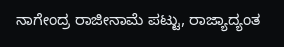ನಾಗೇಂದ್ರ ರಾಜೀನಾಮೆ ಪಟ್ಟು, ರಾಜ್ಯಾದ್ಯಂತ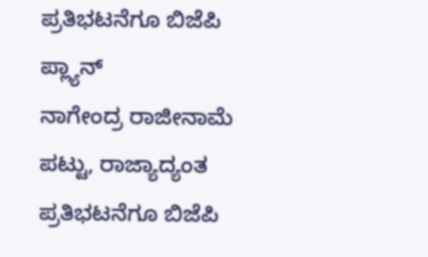ಪ್ರತಿಭಟನೆಗೂ ಬಿಜೆಪಿ ಪ್ಲ್ಯಾನ್
ನಾಗೇಂದ್ರ ರಾಜೀನಾಮೆ ಪಟ್ಟು, ರಾಜ್ಯಾದ್ಯಂತ ಪ್ರತಿಭಟನೆಗೂ ಬಿಜೆಪಿ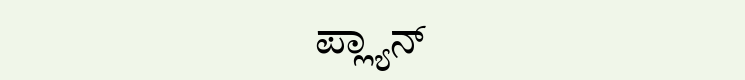ಪ್ಲ್ಯಾನ್